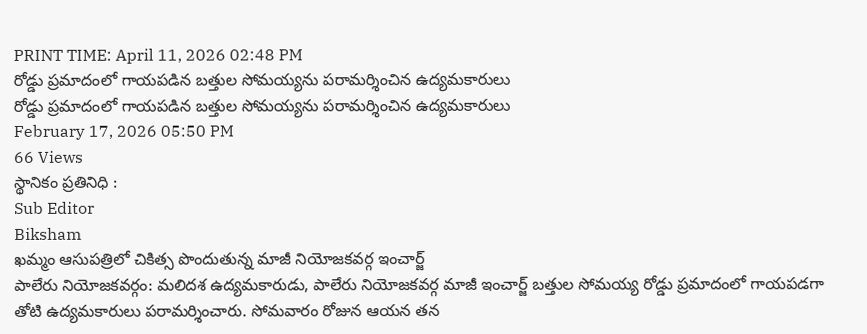PRINT TIME: April 11, 2026 02:48 PM
రోడ్డు ప్రమాదంలో గాయపడిన బత్తుల సోమయ్యను పరామర్శించిన ఉద్యమకారులు
రోడ్డు ప్రమాదంలో గాయపడిన బత్తుల సోమయ్యను పరామర్శించిన ఉద్యమకారులు
February 17, 2026 05:50 PM
66 Views
స్థానికం ప్రతినిధి :
Sub Editor
Biksham
ఖమ్మం ఆసుపత్రిలో చికిత్స పొందుతున్న మాజీ నియోజకవర్గ ఇంచార్జ్
పాలేరు నియోజకవర్గం: మలిదశ ఉద్యమకారుడు, పాలేరు నియోజకవర్గ మాజీ ఇంచార్జ్ బత్తుల సోమయ్య రోడ్డు ప్రమాదంలో గాయపడగా తోటి ఉద్యమకారులు పరామర్శించారు. సోమవారం రోజున ఆయన తన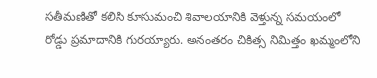సతీమణితో కలిసి కూసుమంచి శివాలయానికి వెళ్తున్న సమయంలో రోడ్డు ప్రమాదానికి గురయ్యారు. అనంతరం చికిత్స నిమిత్తం ఖమ్మంలోని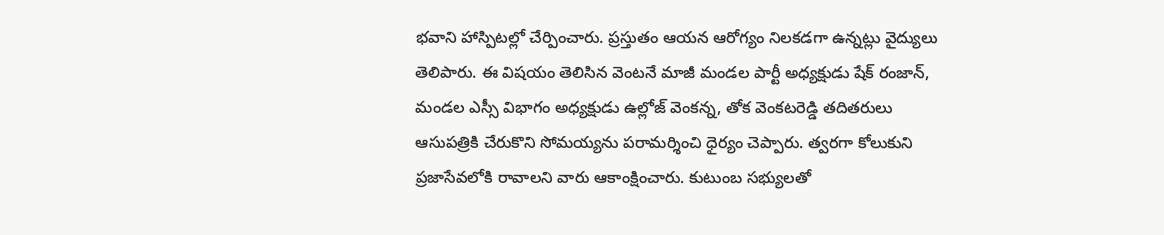భవాని హాస్పిటల్లో చేర్పించారు. ప్రస్తుతం ఆయన ఆరోగ్యం నిలకడగా ఉన్నట్లు వైద్యులు తెలిపారు. ఈ విషయం తెలిసిన వెంటనే మాజీ మండల పార్టీ అధ్యక్షుడు షేక్ రంజాన్, మండల ఎస్సీ విభాగం అధ్యక్షుడు ఉల్లోజ్ వెంకన్న, తోక వెంకటరెడ్డి తదితరులు ఆసుపత్రికి చేరుకొని సోమయ్యను పరామర్శించి ధైర్యం చెప్పారు. త్వరగా కోలుకుని ప్రజాసేవలోకి రావాలని వారు ఆకాంక్షించారు. కుటుంబ సభ్యులతో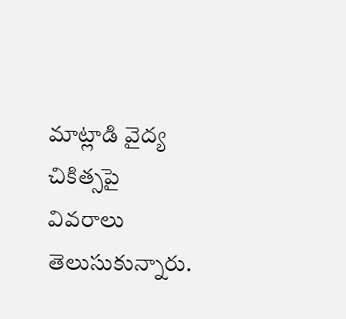మాట్లాడి వైద్య చికిత్సపై వివరాలు తెలుసుకున్నారు.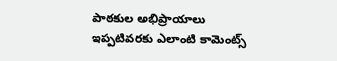పాఠకుల అభిప్రాయాలు
ఇప్పటివరకు ఎలాంటి కామెంట్స్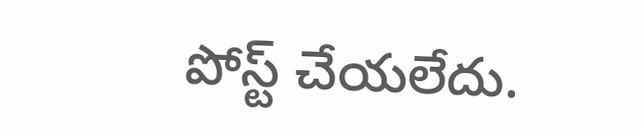పోస్ట్ చేయలేదు.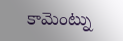కామెంట్ను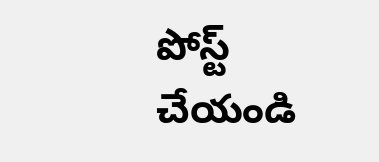పోస్ట్ చేయండి